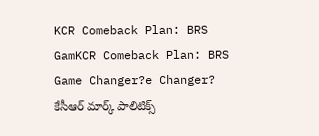KCR Comeback Plan: BRS GamKCR Comeback Plan: BRS Game Changer?e Changer?
కేసీఆర్ మార్క్ పాలిటిక్స్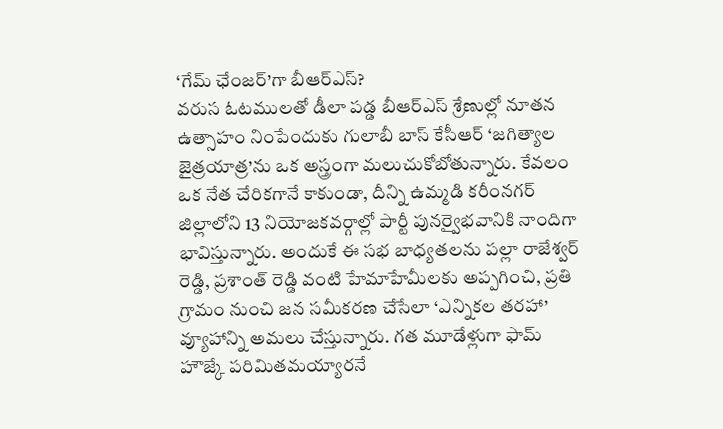‘గేమ్ ఛేంజర్’గా బీఆర్ఎస్?
వరుస ఓటములతో డీలా పడ్డ బీఆర్ఎస్ శ్రేణుల్లో నూతన ఉత్సాహం నింపేందుకు గులాబీ బాస్ కేసీఆర్ ‘జగిత్యాల జైత్రయాత్ర’ను ఒక అస్త్రంగా మలుచుకోబోతున్నారు. కేవలం ఒక నేత చేరికగానే కాకుండా, దీన్ని ఉమ్మడి కరీంనగర్ జిల్లాలోని 13 నియోజకవర్గాల్లో పార్టీ పునర్వైభవానికి నాందిగా భావిస్తున్నారు. అందుకే ఈ సభ బాధ్యతలను పల్లా రాజేశ్వర్ రెడ్డి, ప్రశాంత్ రెడ్డి వంటి హేమాహేమీలకు అప్పగించి, ప్రతి గ్రామం నుంచి జన సమీకరణ చేసేలా ‘ఎన్నికల తరహా’ వ్యూహాన్ని అమలు చేస్తున్నారు. గత మూడేళ్లుగా ఫామ్ హౌజ్కే పరిమితమయ్యారనే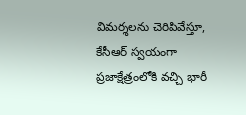విమర్శలను చెరిపివేస్తూ, కేసీఆర్ స్వయంగా ప్రజాక్షేత్రంలోకి వచ్చి భారీ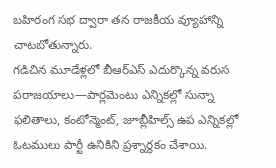బహిరంగ సభ ద్వారా తన రాజకీయ వ్యూహాన్ని చాటబోతున్నారు.
గడిచిన మూడేళ్లలో బీఆర్ఎస్ ఎదుర్కొన్న వరుస పరాజయాలు—పార్లమెంటు ఎన్నికల్లో సున్నా ఫలితాలు, కంటోన్మెంట్, జూబ్లీహిల్స్ ఉప ఎన్నికల్లో ఓటములు పార్టీ ఉనికిని ప్రశ్నార్థకం చేశాయి.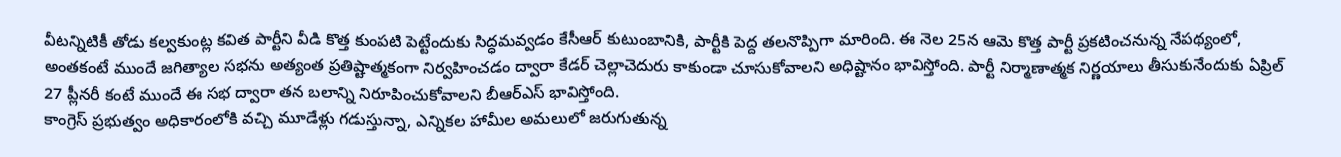వీటన్నిటికీ తోడు కల్వకుంట్ల కవిత పార్టీని వీడి కొత్త కుంపటి పెట్టేందుకు సిద్ధమవ్వడం కేసీఆర్ కుటుంబానికి, పార్టీకి పెద్ద తలనొప్పిగా మారింది. ఈ నెల 25న ఆమె కొత్త పార్టీ ప్రకటించనున్న నేపథ్యంలో, అంతకంటే ముందే జగిత్యాల సభను అత్యంత ప్రతిష్టాత్మకంగా నిర్వహించడం ద్వారా కేడర్ చెల్లాచెదురు కాకుండా చూసుకోవాలని అధిష్టానం భావిస్తోంది. పార్టీ నిర్మాణాత్మక నిర్ణయాలు తీసుకునేందుకు ఏప్రిల్ 27 ప్లీనరీ కంటే ముందే ఈ సభ ద్వారా తన బలాన్ని నిరూపించుకోవాలని బీఆర్ఎస్ భావిస్తోంది.
కాంగ్రెస్ ప్రభుత్వం అధికారంలోకి వచ్చి మూడేళ్లు గడుస్తున్నా, ఎన్నికల హామీల అమలులో జరుగుతున్న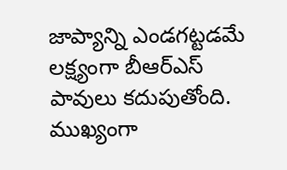జాప్యాన్ని ఎండగట్టడమే లక్ష్యంగా బీఆర్ఎస్ పావులు కదుపుతోంది. ముఖ్యంగా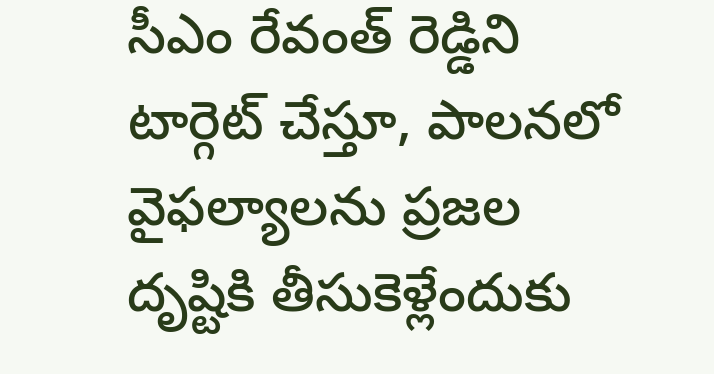సీఎం రేవంత్ రెడ్డిని టార్గెట్ చేస్తూ, పాలనలో వైఫల్యాలను ప్రజల దృష్టికి తీసుకెళ్లేందుకు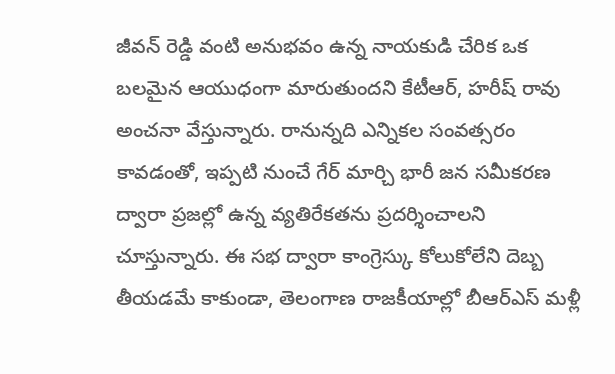జీవన్ రెడ్డి వంటి అనుభవం ఉన్న నాయకుడి చేరిక ఒక బలమైన ఆయుధంగా మారుతుందని కేటీఆర్, హరీష్ రావు అంచనా వేస్తున్నారు. రానున్నది ఎన్నికల సంవత్సరం కావడంతో, ఇప్పటి నుంచే గేర్ మార్చి భారీ జన సమీకరణ ద్వారా ప్రజల్లో ఉన్న వ్యతిరేకతను ప్రదర్శించాలని చూస్తున్నారు. ఈ సభ ద్వారా కాంగ్రెస్కు కోలుకోలేని దెబ్బ తీయడమే కాకుండా, తెలంగాణ రాజకీయాల్లో బీఆర్ఎస్ మళ్లీ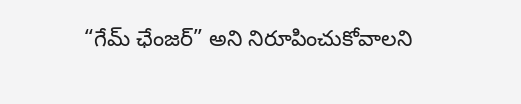“గేమ్ ఛేంజర్” అని నిరూపించుకోవాలని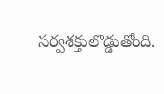సర్వశక్తులొడ్డుతోంది.